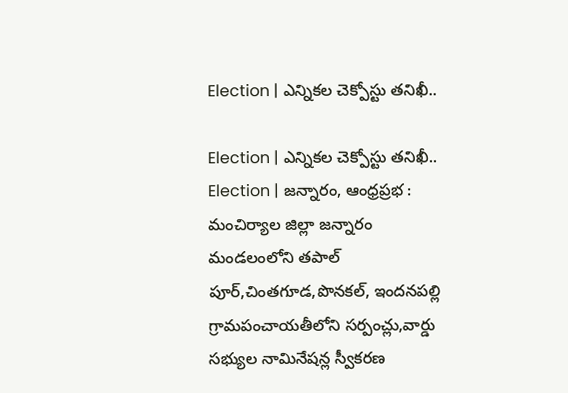Election | ఎన్నికల చెక్పోస్టు తనిఖీ..

Election | ఎన్నికల చెక్పోస్టు తనిఖీ..
Election | జన్నారం, ఆంధ్రప్రభ : మంచిర్యాల జిల్లా జన్నారం మండలంలోని తపాల్ పూర్,చింతగూడ,పొనకల్, ఇందనపల్లి గ్రామపంచాయతీలోని సర్పంచ్లు,వార్డు సభ్యుల నామినేషన్ల స్వీకరణ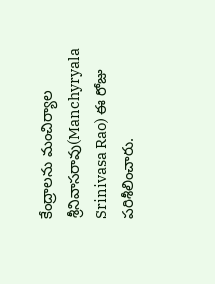కేంద్రాలను మంచిర్యాల శ్రీనివాసరావు(Manchyryala Srinivasa Rao) ఈ రోజు పరిశీలించారు.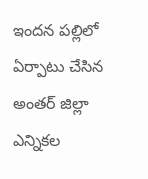ఇందన పల్లిలో ఏర్పాటు చేసిన అంతర్ జిల్లా ఎన్నికల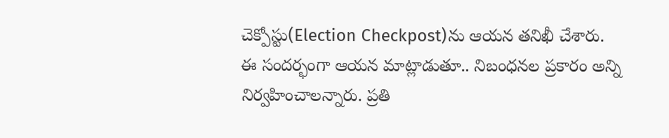చెక్పోస్టు(Election Checkpost)ను ఆయన తనిఖీ చేశారు.
ఈ సందర్భంగా ఆయన మాట్లాడుతూ.. నిబంధనల ప్రకారం అన్ని నిర్వహించాలన్నారు. ప్రతి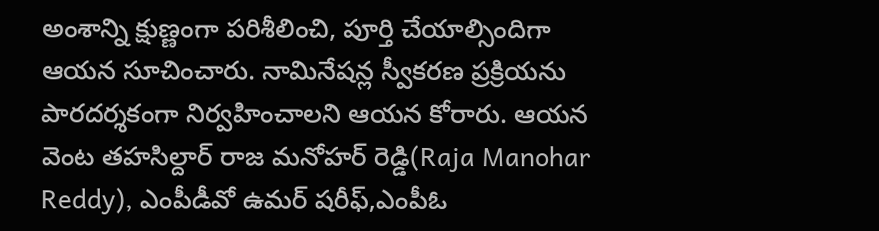అంశాన్ని క్షుణ్ణంగా పరిశీలించి, పూర్తి చేయాల్సిందిగా ఆయన సూచించారు. నామినేషన్ల స్వీకరణ ప్రక్రియను పారదర్శకంగా నిర్వహించాలని ఆయన కోరారు. ఆయన వెంట తహసిల్దార్ రాజ మనోహర్ రెడ్డి(Raja Manohar Reddy), ఎంపీడీవో ఉమర్ షరీఫ్,ఎంపీఓ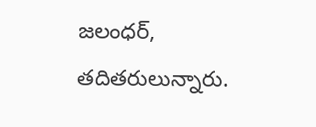జలంధర్, తదితరులున్నారు.